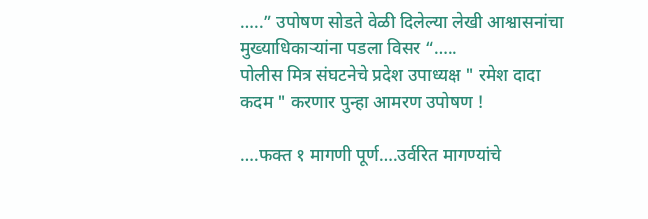…..” उपोषण सोडते वेळी दिलेल्या लेखी आश्वासनांचा मुख्याधिकाऱ्यांना पडला विसर “…..
पोलीस मित्र संघटनेचे प्रदेश उपाध्यक्ष " रमेश दादा कदम " करणार पुन्हा आमरण उपोषण !

….फक्त १ मागणी पूर्ण….उर्वरित मागण्यांचे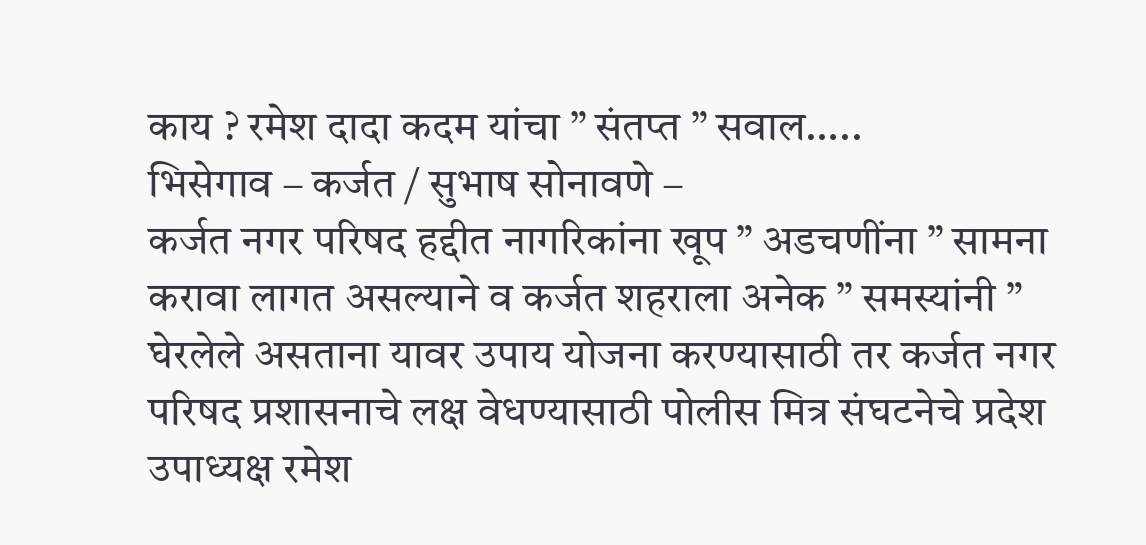काय ? रमेश दादा कदम यांचा ” संतप्त ” सवाल…..
भिसेगाव – कर्जत / सुभाष सोनावणे –
कर्जत नगर परिषद हद्दीत नागरिकांना खूप ” अडचणींना ” सामना करावा लागत असल्याने व कर्जत शहराला अनेक ” समस्यांनी ” घेरलेले असताना यावर उपाय योजना करण्यासाठी तर कर्जत नगर परिषद प्रशासनाचे लक्ष वेधण्यासाठी पोलीस मित्र संघटनेचे प्रदेश उपाध्यक्ष रमेश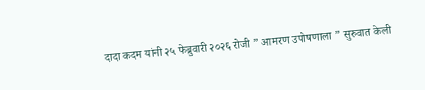दादा कदम यांनी २५ फेब्रुवारी २०२६ रोजी ” आमरण उपोषणाला ” सुरुवात केली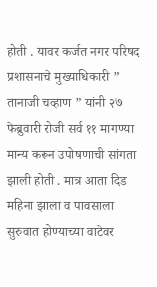होती . यावर कर्जत नगर परिषद प्रशासनाचे मुख्याधिकारी ” तानाजी चव्हाण ” यांनी २७ फेब्रुवारी रोजी सर्व ११ मागण्या मान्य करून उपोषणाची सांगता झाली होती . मात्र आता दिड महिना झाला व पावसाला सुरुवात होण्याच्या वाटेवर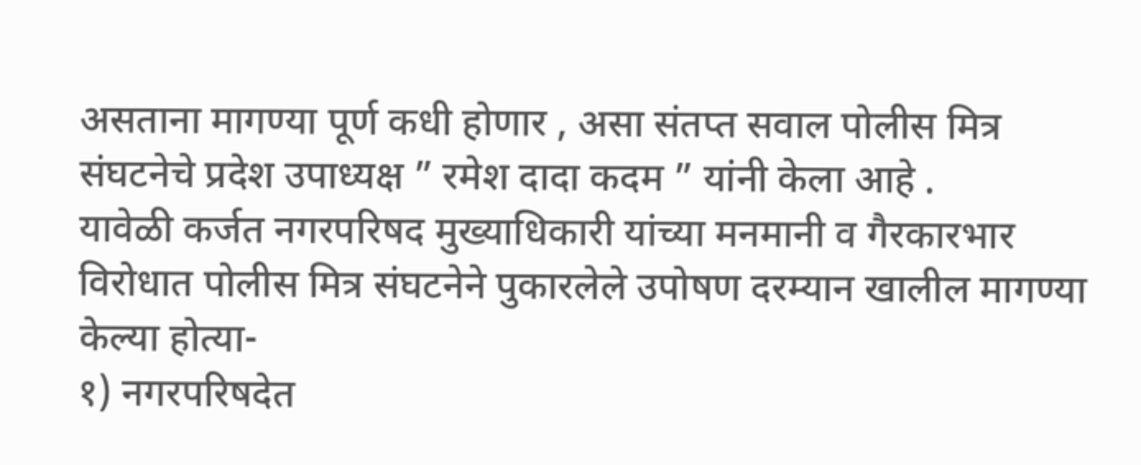असताना मागण्या पूर्ण कधी होणार , असा संतप्त सवाल पोलीस मित्र संघटनेचे प्रदेश उपाध्यक्ष ” रमेश दादा कदम ” यांनी केला आहे .
यावेळी कर्जत नगरपरिषद मुख्याधिकारी यांच्या मनमानी व गैरकारभार विरोधात पोलीस मित्र संघटनेने पुकारलेले उपोषण दरम्यान खालील मागण्या केल्या होत्या-
१) नगरपरिषदेत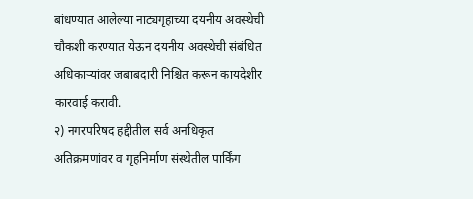बांधण्यात आलेल्या नाट्यगृहाच्या दयनीय अवस्थेची चौकशी करण्यात येऊन दयनीय अवस्थेची संबंधित अधिकाऱ्यांवर जबाबदारी निश्चित करून कायदेशीर कारवाई करावी.
२) नगरपरिषद हद्दीतील सर्व अनधिकृत अतिक्रमणांवर व गृहनिर्माण संस्थेतील पार्किंग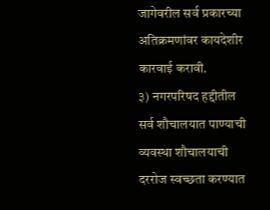जागेवरील सर्व प्रकारच्या अतिक्रमणांवर कायदेशीर कारवाई करावी.
३) नगरपरिषद हद्दीतील सर्व शौचालयात पाण्याची व्यवस्था शौचालयाची दररोज स्वच्छता करण्यात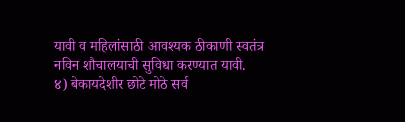यावी व महिलांसाठी आवश्यक ठीकाणी स्वतंत्र नविन शौचालयाची सुविधा करण्यात यावी.
४) बेकायदेशीर छोटे मोठे सर्व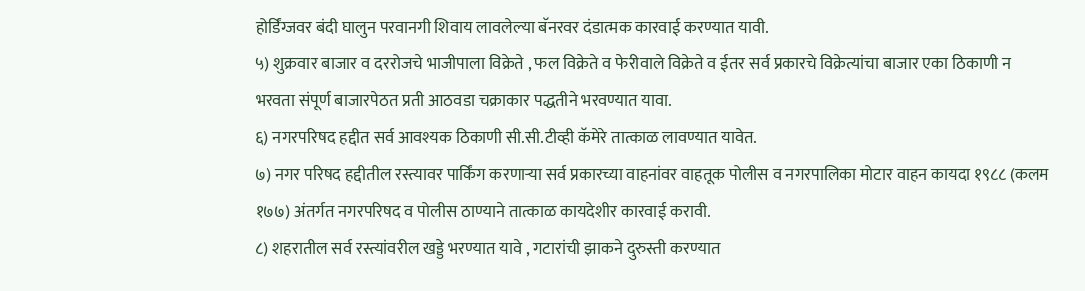होर्डिंग्जवर बंदी घालुन परवानगी शिवाय लावलेल्या बॅनरवर दंडात्मक कारवाई करण्यात यावी.
५) शुक्रवार बाजार व दररोजचे भाजीपाला विक्रेते , फल विक्रेते व फेरीवाले विक्रेते व ईतर सर्व प्रकारचे विक्रेत्यांचा बाजार एका ठिकाणी न भरवता संपूर्ण बाजारपेठत प्रती आठवडा चक्राकार पद्धतीने भरवण्यात यावा.
६) नगरपरिषद हद्दीत सर्व आवश्यक ठिकाणी सी.सी.टीव्ही कॅमेरे तात्काळ लावण्यात यावेत.
७) नगर परिषद हद्दीतील रस्त्यावर पार्किंग करणाऱ्या सर्व प्रकारच्या वाहनांवर वाहतूक पोलीस व नगरपालिका मोटार वाहन कायदा १९८८ (कलम १७७) अंतर्गत नगरपरिषद व पोलीस ठाण्याने तात्काळ कायदेशीर कारवाई करावी.
८) शहरातील सर्व रस्त्यांवरील खड्डे भरण्यात यावे , गटारांची झाकने दुरुस्ती करण्यात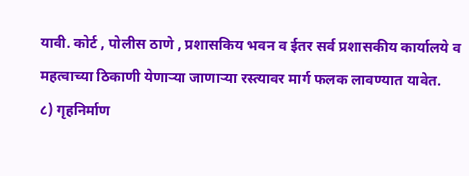यावी. कोर्ट , पोलीस ठाणे , प्रशासकिय भवन व ईतर सर्व प्रशासकीय कार्यालये व महत्वाच्या ठिकाणी येणाऱ्या जाणाऱ्या रस्त्यावर मार्ग फलक लावण्यात यावेत.
८) गृहनिर्माण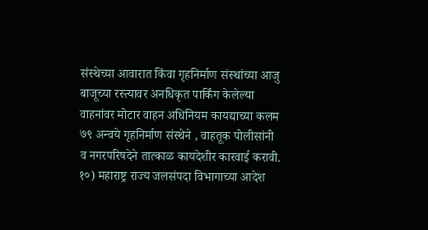संस्थेच्या आवारात किंवा गृहनिर्माण संस्थांच्या आजु बाजूच्या रस्त्यावर अनधिकृत पार्किंग केलेल्या वाहनांवर मोटार वाहन अधिनियम कायद्याच्या कलम ७९ अन्वये गृहनिर्माण संस्थेने , वाहतूक पोलीसांनी व नगरपरिषदेने तात्काळ कायदेशीर कारवाई करावी.
१०) महाराष्ट्र राज्य जलसंपदा विभागाच्या आदेश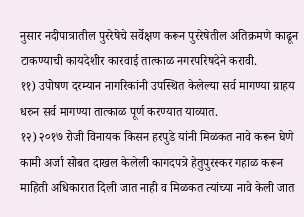नुसार नदीपात्रातील पुररेषेचे सर्वेक्षण करून पुररेषेतील अतिक्रमणे काढून टाकण्याची कायदेशीर कारवाई तात्काळ नगरपरिषदेने करावी.
११) उपोषण दरम्यान नागरिकांनी उपस्थित केलेल्या सर्व मागण्या ग्राहय धरुन सर्व मागण्या तात्काळ पूर्ण करण्यात याव्यात.
१२) २०१७ रोजी विनायक किसन हरपुडे यांनी मिळकत नावे करून घेणे कामी अर्जा सोबत दाखल केलेली कागदपत्रे हेतुपुरस्कर गहाळ करून माहिती अधिकारात दिली जात नाही व मिळकत त्यांच्या नावे केली जात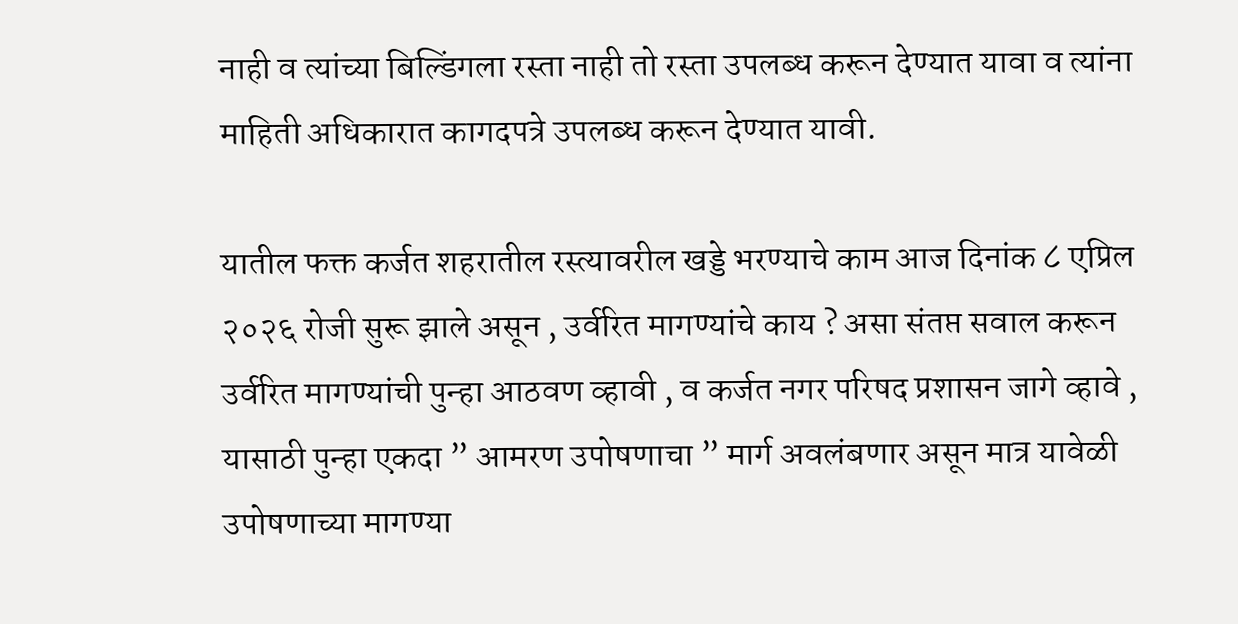नाही व त्यांच्या बिल्डिंगला रस्ता नाही तो रस्ता उपलब्ध करून देण्यात यावा व त्यांना माहिती अधिकारात कागदपत्रे उपलब्ध करून देण्यात यावी.

यातील फक्त कर्जत शहरातील रस्त्यावरील खड्डे भरण्याचे काम आज दिनांक ८ एप्रिल २०२६ रोजी सुरू झाले असून , उर्वरित मागण्यांचे काय ? असा संतप्त सवाल करून उर्वरित मागण्यांची पुन्हा आठवण व्हावी , व कर्जत नगर परिषद प्रशासन जागे व्हावे , यासाठी पुन्हा एकदा ” आमरण उपोषणाचा ” मार्ग अवलंबणार असून मात्र यावेळी उपोषणाच्या मागण्या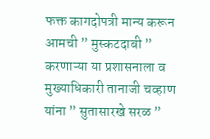फक्त कागदोपत्री मान्य करून आमची ” मुस्कटदाबी ” करणाऱ्या या प्रशासनाला व मुख्याधिकारी तानाजी चव्हाण यांना ” सुतासारखे सरळ ”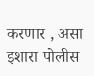करणार , असा इशारा पोलीस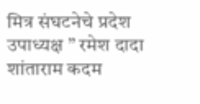मित्र संघटनेचे प्रदेश उपाध्यक्ष ” रमेश दादा शांताराम कदम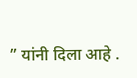” यांनी दिला आहे .